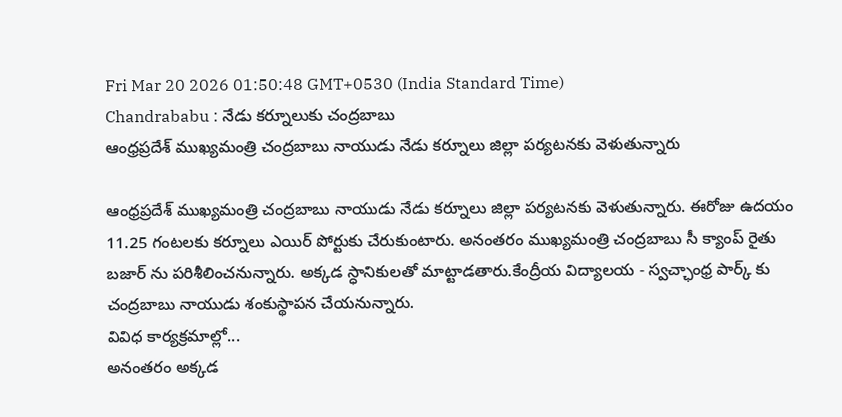Fri Mar 20 2026 01:50:48 GMT+0530 (India Standard Time)
Chandrababu : నేడు కర్నూలుకు చంద్రబాబు
ఆంధ్రప్రదేశ్ ముఖ్యమంత్రి చంద్రబాబు నాయుడు నేడు కర్నూలు జిల్లా పర్యటనకు వెళుతున్నారు

ఆంధ్రప్రదేశ్ ముఖ్యమంత్రి చంద్రబాబు నాయుడు నేడు కర్నూలు జిల్లా పర్యటనకు వెళుతున్నారు. ఈరోజు ఉదయం 11.25 గంటలకు కర్నూలు ఎయిర్ పోర్టుకు చేరుకుంటారు. అనంతరం ముఖ్యమంత్రి చంద్రబాబు సీ క్యాంప్ రైతు బజార్ ను పరిశీలించనున్నారు. అక్కడ స్ధానికులతో మాట్టాడతారు.కేంద్రీయ విద్యాలయ - స్వచ్ఛాంధ్ర పార్క్ కు చంద్రబాబు నాయుడు శంకుస్థాపన చేయనున్నారు.
వివిధ కార్యక్రమాల్లో...
అనంతరం అక్కడ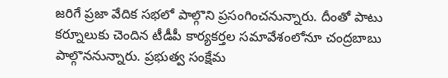జరిగే ప్రజా వేదిక సభలో పాల్గొని ప్రసంగించనున్నారు. దీంతో పాటు కర్నూలుకు చెందిన టీడీపీ కార్యకర్తల సమావేశంలోనూ చంద్రబాబు పాల్గొననున్నారు. ప్రభుత్వ సంక్షేమ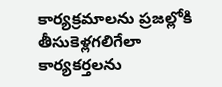కార్యక్రమాలను ప్రజల్లోకి తీసుకెళ్లగలిగేలా కార్యకర్తలను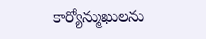కార్యోన్ముఖులను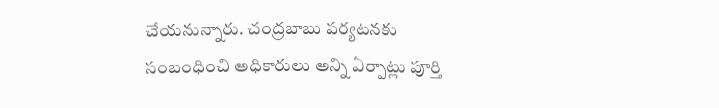చేయనున్నారు. చంద్రబాబు పర్యటనకు సంబంధించి అధికారులు అన్ని ఏర్పాట్లు పూర్తి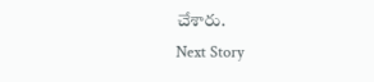చేశారు.
Next Story